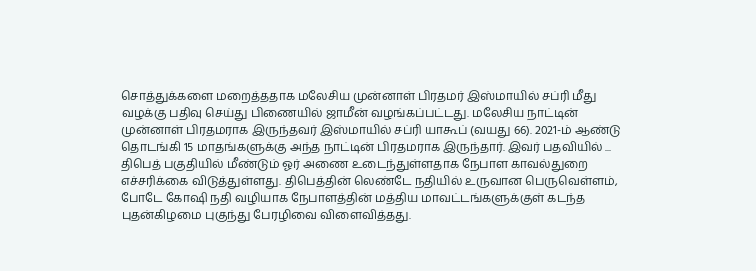சொத்துக்களை மறைத்ததாக மலேசிய முன்னாள் பிரதமர் இஸ்மாயில் சப்ரி மீது வழக்கு பதிவு செய்து பிணையில் ஜாமீன் வழங்கப்பட்டது. மலேசிய நாட்டின் முன்னாள் பிரதமராக இருந்தவர் இஸ்மாயில் சப்ரி யாகூப் (வயது 66). 2021-ம் ஆண்டு தொடங்கி 15 மாதங்களுக்கு அந்த நாட்டின் பிரதமராக இருந்தார். இவர் பதவியில் ...
திபெத் பகுதியில் மீண்டும் ஓர் அணை உடைந்துள்ளதாக நேபாள காவல்துறை எச்சரிக்கை விடுத்துள்ளது. திபெத்தின் லெண்டே நதியில் உருவான பெருவெள்ளம், போடே கோஷி நதி வழியாக நேபாளத்தின் மத்திய மாவட்டங்களுக்குள் கடந்த புதன்கிழமை புகுந்து பேரழிவை விளைவித்தது.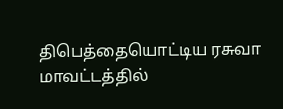திபெத்தையொட்டிய ரசுவா மாவட்டத்தில்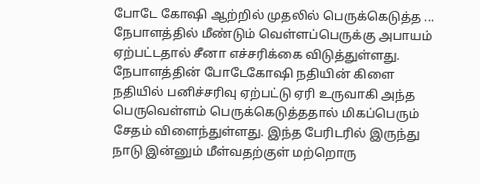போடே கோஷி ஆற்றில் முதலில் பெருக்கெடுத்த ...
நேபாளத்தில் மீண்டும் வெள்ளப்பெருக்கு அபாயம் ஏற்பட்டதால் சீனா எச்சரிக்கை விடுத்துள்ளது. நேபாளத்தின் போடேகோஷி நதியின் கிளை நதியில் பனிச்சரிவு ஏற்பட்டு ஏரி உருவாகி அந்த பெருவெள்ளம் பெருக்கெடுத்ததால் மிகப்பெரும் சேதம் விளைந்துள்ளது. இந்த பேரிடரில் இருந்து நாடு இன்னும் மீள்வதற்குள் மற்றொரு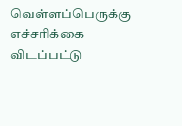வெள்ளப்பெருக்கு எச்சரிக்கை விடப்பட்டு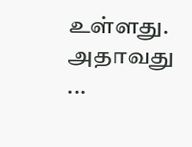உள்ளது. அதாவது ...